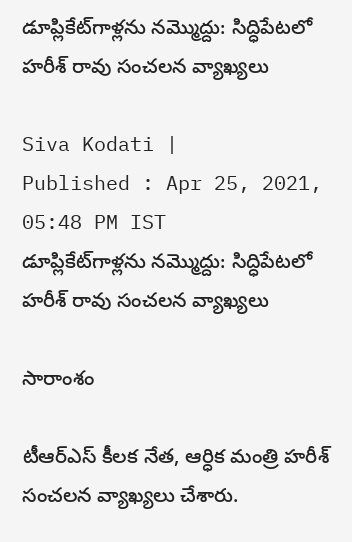డూప్లికేట్‌గాళ్లను నమ్మొద్దు: సిద్ధిపేటలో హరీశ్ రావు సంచలన వ్యాఖ్యలు

Siva Kodati |
Published : Apr 25, 2021, 05:48 PM IST
డూప్లికేట్‌గాళ్లను నమ్మొద్దు: సిద్ధిపేటలో హరీశ్ రావు సంచలన వ్యాఖ్యలు

సారాంశం

టీఆర్ఎస్ కీలక నేత, ఆర్ధిక మంత్రి హరీశ్ సంచలన వ్యాఖ్యలు చేశారు.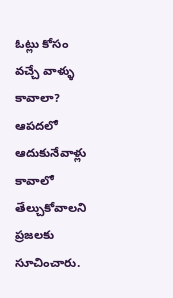ఓట్లు కోసం వచ్చే వాళ్ళు కావాలా? ఆపదలో ఆదుకునేవాళ్లు కావాలో తేల్చుకోవాలని ప్రజలకు సూచించారు.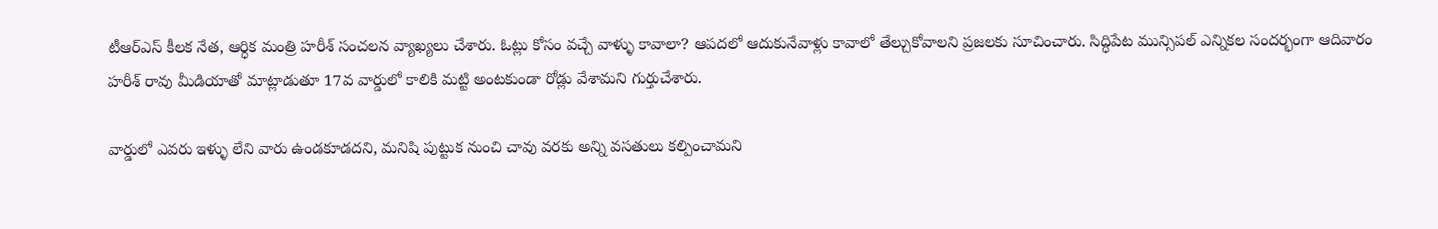టీఆర్ఎస్ కీలక నేత, ఆర్ధిక మంత్రి హరీశ్ సంచలన వ్యాఖ్యలు చేశారు. ఓట్లు కోసం వచ్చే వాళ్ళు కావాలా? ఆపదలో ఆదుకునేవాళ్లు కావాలో తేల్చుకోవాలని ప్రజలకు సూచించారు. సిద్ధిపేట మున్సిపల్ ఎన్నికల సందర్భంగా ఆదివారం హరీశ్ రావు మీడియాతో మాట్లాడుతూ 17వ వార్డులో కాలికి మట్టి అంటకుండా రోడ్లు వేశామని గుర్తుచేశారు.

వార్డులో ఎవరు ఇళ్ళు లేని వారు ఉండకూడదని, మనిషి పుట్టుక నుంచి చావు వరకు అన్ని వసతులు కల్పించామని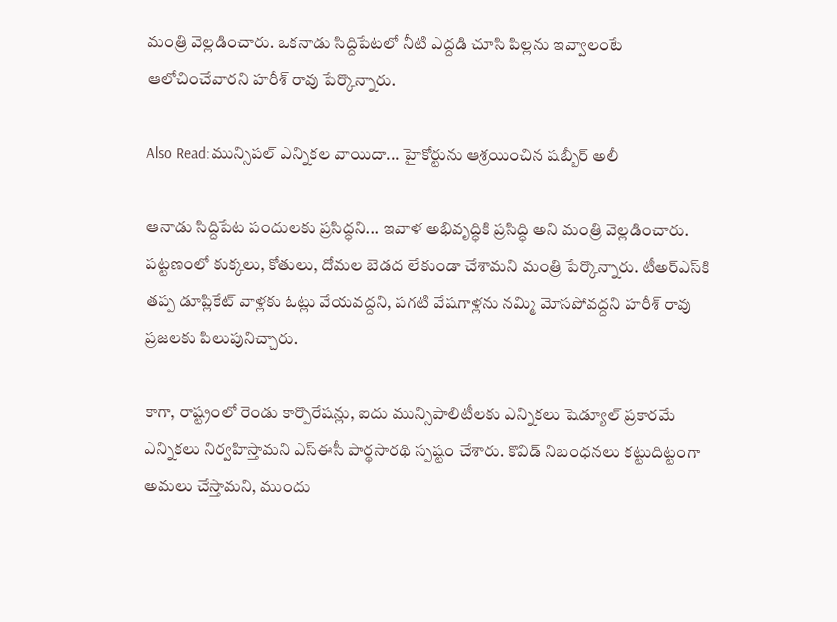మంత్రి వెల్లడించారు. ఒకనాడు సిద్దిపేటలో నీటి ఎద్దడి చూసి పిల్లను ఇవ్వాలంటే ఆలోచించేవారని హరీశ్ రావు పేర్కొన్నారు.

Also Read:మున్సిపల్ ఎన్నికల వాయిదా... హైకోర్టును ఆశ్రయించిన షబ్బీర్ అలీ

ఆనాడు సిద్దిపేట పందులకు ప్రసిద్ధని... ఇవాళ అభివృద్ధికి ప్రసిద్ధి అని మంత్రి వెల్లడించారు. పట్టణంలో కుక్కలు, కోతులు, దోమల బెడద లేకుండా చేశామని మంత్రి పేర్కొన్నారు. టీఅర్ఎస్‌కి తప్ప డూప్లికేట్ వాళ్లకు ఓట్లు వేయవద్దని, పగటి వేషగాళ్లను నమ్మి మోసపోవద్దని హరీశ్ రావు ప్రజలకు పిలుపునిచ్చారు.

కాగా, రాష్ట్రంలో రెండు కార్పొరేష‌న్లు, ఐదు మున్సిపాలిటీల‌కు ఎన్నిక‌లు షెడ్యూల్ ప్రకార‌మే ఎన్నిక‌లు నిర్వహిస్తామ‌ని ఎస్ఈసీ పార్థసార‌థి స్పష్టం చేశారు. కొవిడ్ నిబంధ‌న‌లు క‌ట్టుదిట్టంగా అమ‌లు చేస్తామ‌ని, ముందు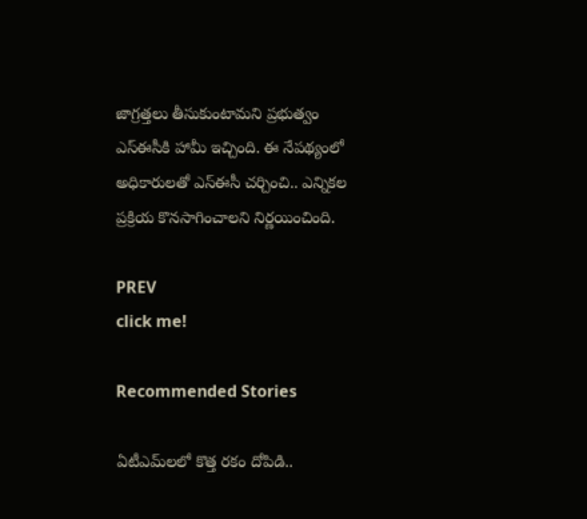జాగ్రత్తలు తీసుకుంటామ‌ని ప్రభుత్వం ఎస్ఈసీకి హామీ ఇచ్చింది. ఈ నేప‌థ్యంలో అధికారుల‌తో ఎస్ఈసీ చ‌ర్చించి.. ఎన్నిక‌ల ప్రక్రియ కొన‌సాగించాల‌ని నిర్ణయించింది.

PREV
click me!

Recommended Stories

ఏటీఎమ్‌లలో కొత్త ర‌కం దోపిడి..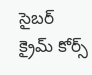సైబ‌ర్ క్రైమ్ కోర్స్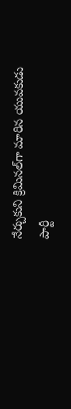నేర్చుకుని క్రిమిన‌ల్‌గా మారిన యువ‌కుడు
పార్టీ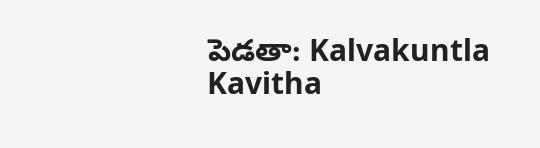పెడతా: Kalvakuntla Kavitha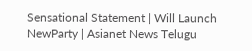Sensational Statement | Will Launch NewParty | Asianet News Telugu